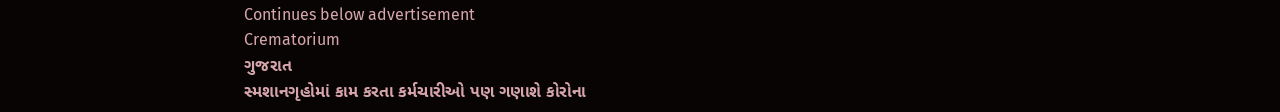Continues below advertisement
Crematorium
ગુજરાત
સ્મશાનગૃહોમાં કામ કરતા કર્મચારીઓ પણ ગણાશે કોરોના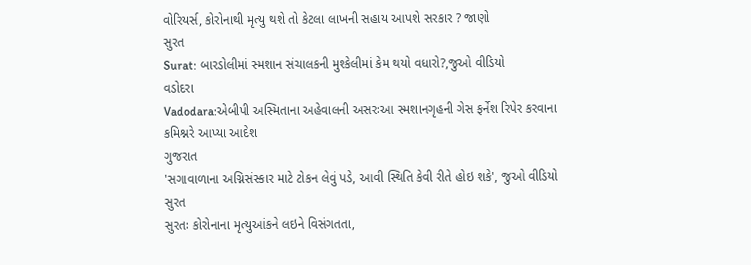વોરિયર્સ, કોરોનાથી મૃત્યુ થશે તો કેટલા લાખની સહાય આપશે સરકાર ? જાણો
સુરત
Surat: બારડોલીમાં સ્મશાન સંચાલકની મુશ્કેલીમાં કેમ થયો વધારો?,જુઓ વીડિયો
વડોદરા
Vadodara:એબીપી અસ્મિતાના અહેવાલની અસરઃઆ સ્મશાનગૃહની ગેસ ફર્નેશ રિપેર કરવાના કમિશ્નરે આપ્યા આદેશ
ગુજરાત
'સગાવાળાના અગ્નિસંસ્કાર માટે ટોકન લેવું પડે, આવી સ્થિતિ કેવી રીતે હોઇ શકે', જુઓ વીડિયો
સુરત
સુરતઃ કોરોનાના મૃત્યુઆંકને લઇને વિસંગતતા,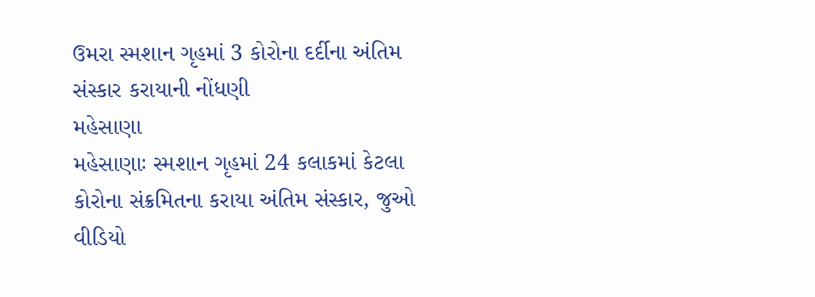ઉમરા સ્મશાન ગૃહમાં 3 કોરોના દર્દીના અંતિમ સંસ્કાર કરાયાની નોંધણી
મહેસાણા
મહેસાણાઃ સ્મશાન ગૃહમાં 24 કલાકમાં કેટલા કોરોના સંક્રમિતના કરાયા અંતિમ સંસ્કાર, જુઓ વીડિયો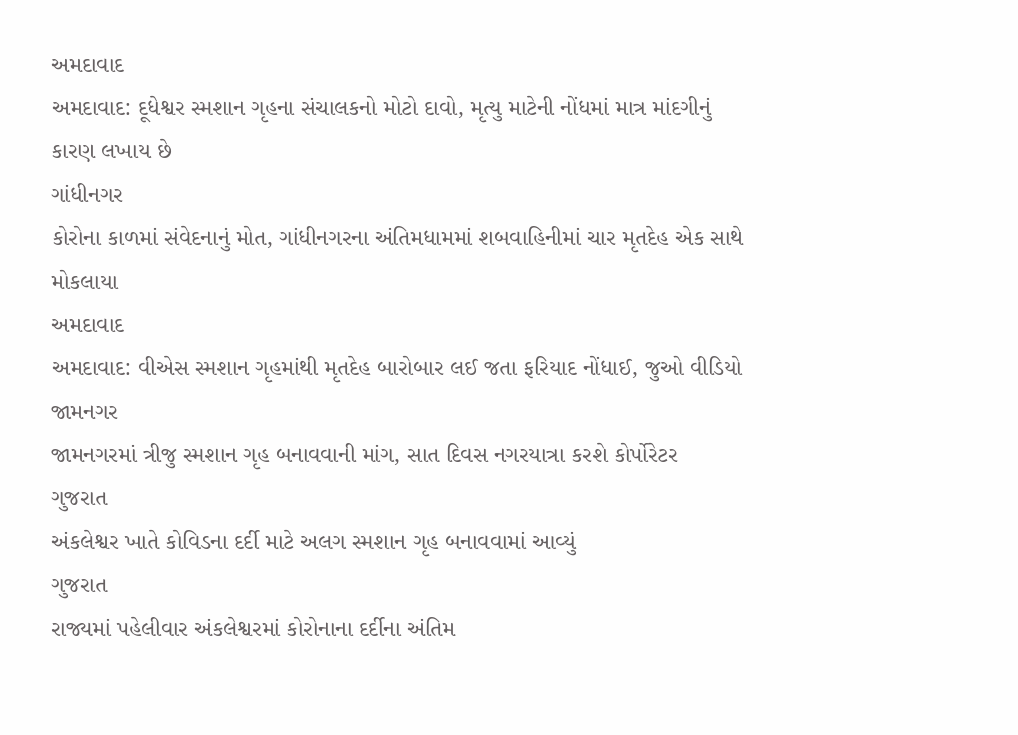અમદાવાદ
અમદાવાદ: દૂધેશ્વર સ્મશાન ગૃહના સંચાલકનો મોટો દાવો, મૃત્યુ માટેની નોંધમાં માત્ર માંદગીનું કારણ લખાય છે
ગાંધીનગર
કોરોના કાળમાં સંવેદનાનું મોત, ગાંધીનગરના અંતિમધામમાં શબવાહિનીમાં ચાર મૃતદેહ એક સાથે મોકલાયા
અમદાવાદ
અમદાવાદ: વીએસ સ્મશાન ગૃહમાંથી મૃતદેહ બારોબાર લઈ જતા ફરિયાદ નોંધાઈ, જુઓ વીડિયો
જામનગર
જામનગરમાં ત્રીજુ સ્મશાન ગૃહ બનાવવાની માંગ, સાત દિવસ નગરયાત્રા કરશે કોર્પોરેટર
ગુજરાત
અંકલેશ્વર ખાતે કોવિડના દર્દી માટે અલગ સ્મશાન ગૃહ બનાવવામાં આવ્યું
ગુજરાત
રાજ્યમાં પહેલીવાર અંકલેશ્વરમાં કોરોનાના દર્દીના અંતિમ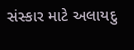સંસ્કાર માટે અલાયદુ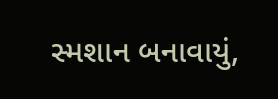સ્મશાન બનાવાયું,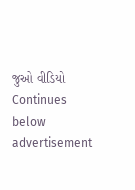જુઓ વીડિયો
Continues below advertisement